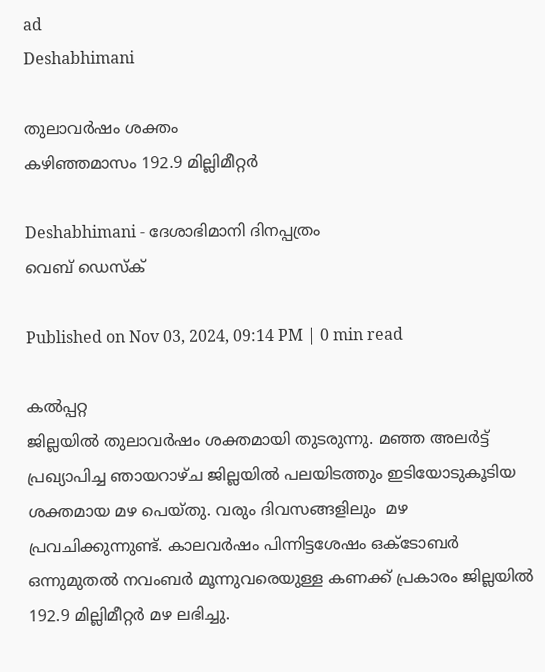ad
Deshabhimani

തുലാവർഷം ശക്തം
കഴിഞ്ഞമാസം 192.9 മില്ലിമീറ്റർ

Deshabhimani - ദേശാഭിമാനി ദിനപ്പത്രം
വെബ് ഡെസ്ക്

Published on Nov 03, 2024, 09:14 PM | 0 min read

കൽപ്പറ്റ
ജില്ലയിൽ തുലാവർഷം ശക്തമായി തുടരുന്നു. മഞ്ഞ അലർട്ട്‌ പ്രഖ്യാപിച്ച ഞായറാഴ്‌ച ജില്ലയിൽ പലയിടത്തും ഇടിയോടുകൂടിയ ശക്തമായ മഴ പെയ്‌തു. വരും ദിവസങ്ങളിലും  മഴ പ്രവചിക്കുന്നുണ്ട്‌. കാലവർഷം പിന്നിട്ടശേഷം ഒക്‌ടോബർ ഒന്നുമുതൽ നവംബർ മൂന്നുവരെയുള്ള കണക്ക്‌ പ്രകാരം ജില്ലയിൽ 192.9 മില്ലിമീറ്റർ മഴ ലഭിച്ചു.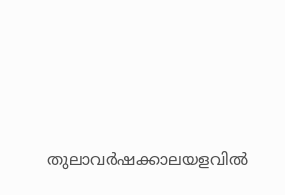തുലാവർഷക്കാലയളവിൽ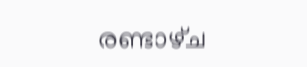രണ്ടാഴ്‌ച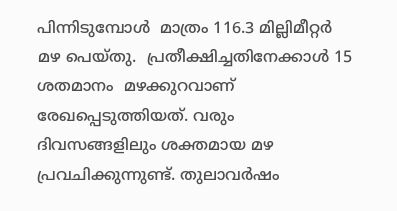പിന്നിടുമ്പോൾ  മാത്രം 116.3 മില്ലിമീറ്റർ മഴ പെയ്‌തു.  പ്രതീക്ഷിച്ചതിനേക്കാൾ 15 ശതമാനം  മഴക്കുറവാണ്‌ രേഖപ്പെടുത്തിയത്‌. വരും ദിവസങ്ങളിലും ശക്തമായ മഴ പ്രവചിക്കുന്നുണ്ട്‌. തുലാവർഷം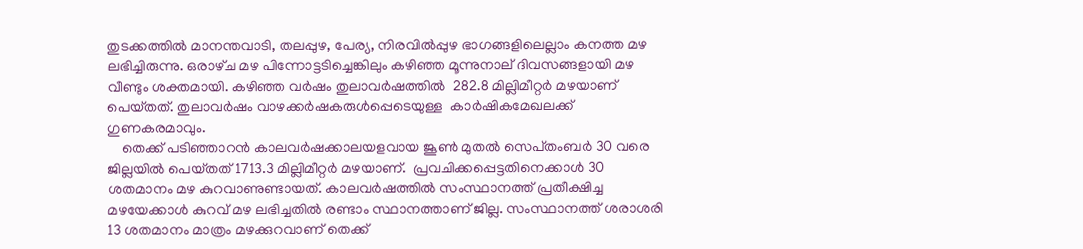തുടക്കത്തിൽ മാനന്തവാടി, തലപ്പുഴ, പേര്യ, നിരവിൽപ്പുഴ ഭാഗങ്ങളിലെല്ലാം കനത്ത മഴ ലഭിച്ചിരുന്നു. ഒരാഴ്‌ച മഴ പിന്നോട്ടടിച്ചെങ്കിലും കഴിഞ്ഞ മൂന്നുനാല്‌ ദിവസങ്ങളായി മഴ വീണ്ടും ശക്തമായി. കഴിഞ്ഞ വർഷം തുലാവർഷത്തിൽ  282.8 മില്ലിമീറ്റർ മഴയാണ്‌ പെയ്‌തത്‌. തുലാവർഷം വാഴക്കർഷകരുൾപ്പെടെയുള്ള  കാർഷികമേഖലക്ക്‌ ഗുണകരമാവും.
    തെക്ക്‌ പടിഞ്ഞാറൻ കാലവർഷക്കാലയളവായ ജൂൺ മുതൽ സെപ്‌തംബർ 30 വരെ ജില്ലയിൽ പെയ്‌തത്‌ 1713.3 മില്ലിമീറ്റർ മഴയാണ്‌.  പ്രവചിക്കപ്പെട്ടതിനെക്കാൾ 30 ശതമാനം മഴ കുറവാണുണ്ടായത്‌. കാലവർഷത്തിൽ സംസ്ഥാനത്ത്‌ പ്രതീക്ഷിച്ച മഴയേക്കാൾ കുറവ്‌ മഴ ലഭിച്ചതിൽ രണ്ടാം സ്ഥാനത്താണ്‌ ജില്ല. സംസ്ഥാനത്ത്‌ ശരാശരി 13 ശതമാനം മാത്രം മഴക്കുറവാണ്‌ തെക്ക്‌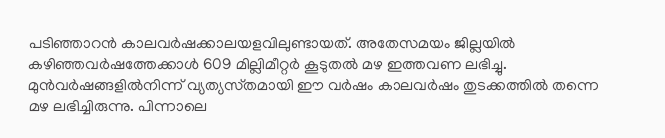പടിഞ്ഞാറൻ കാലവർഷക്കാലയളവിലുണ്ടായത്‌. അതേസമയം ജില്ലയിൽ കഴിഞ്ഞവർഷത്തേക്കാൾ 609 മില്ലിമീറ്റർ കൂടുതൽ മഴ ഇത്തവണ ലഭിച്ചു.
മുൻവർഷങ്ങളിൽനിന്ന്‌ വ്യത്യസ്‌തമായി ഈ വർഷം കാലവർഷം തുടക്കത്തിൽ തന്നെ മഴ ലഭിച്ചിരുന്നു. പിന്നാലെ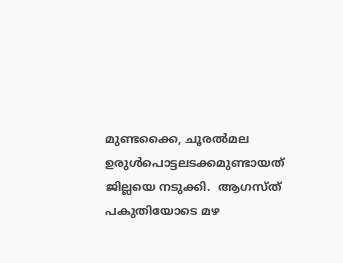മുണ്ടക്കൈ, ചൂരൽമല ഉരുൾപൊട്ടലടക്കമുണ്ടായത്‌  ജില്ലയെ നടുക്കി.  ആഗസ്‌ത്‌ പകുതിയോടെ മഴ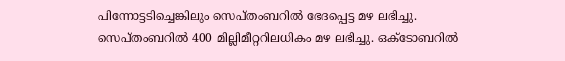പിന്നോട്ടടിച്ചെങ്കിലും സെപ്‌തംബറിൽ ഭേദപ്പെട്ട മഴ ലഭിച്ചു. സെപ്‌തംബറിൽ 400 മില്ലിമീറ്ററിലധികം മഴ ലഭിച്ചു. ഒക്‌ടോബറിൽ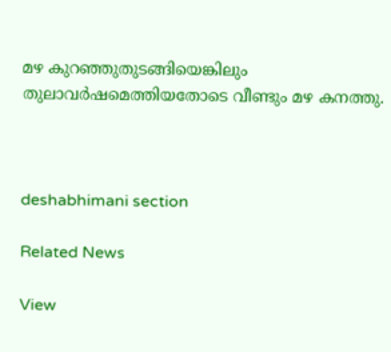മഴ കുറഞ്ഞുതുടങ്ങിയെങ്കിലും തുലാവർഷമെത്തിയതോടെ വീണ്ടും മഴ കനത്തു.



deshabhimani section

Related News

View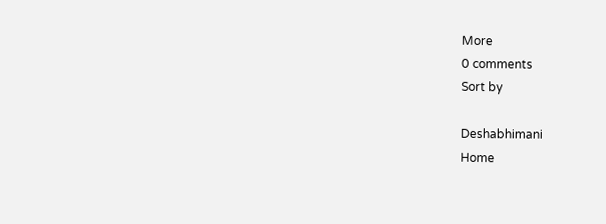More
0 comments
Sort by

Deshabhimani
Home